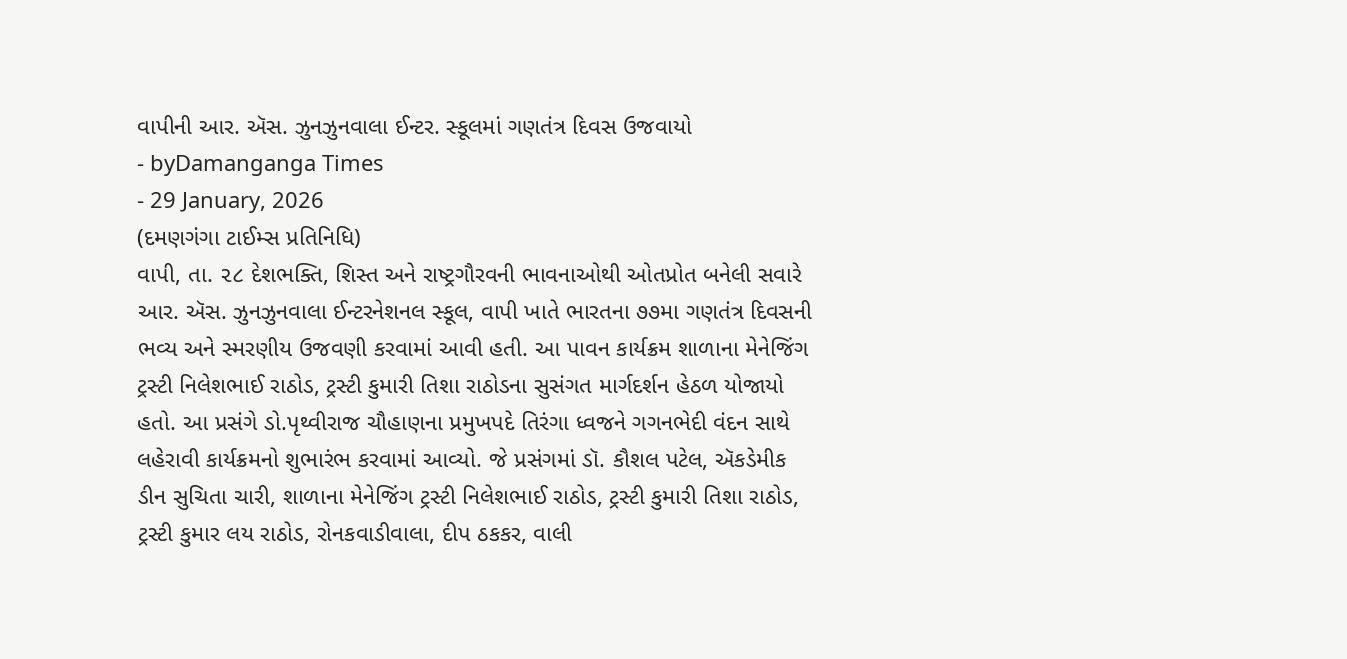વાપીની આર. ઍસ. ઝુનઝુનવાલા ઈન્ટર. સ્કૂલમાં ગણતંત્ર દિવસ ઉજવાયો
- byDamanganga Times
- 29 January, 2026
(દમણગંગા ટાઈમ્સ પ્રતિનિધિ)
વાપી, તા. ૨૮ દેશભક્તિ, શિસ્ત અને રાષ્ટ્રગૌરવની ભાવનાઓથી ઓતપ્રોત બનેલી સવારે આર. ઍસ. ઝુનઝુનવાલા ઈન્ટરનેશનલ સ્કૂલ, વાપી ખાતે ભારતના ૭૭મા ગણતંત્ર દિવસની ભવ્ય અને સ્મરણીય ઉજવણી કરવામાં આવી હતી. આ પાવન કાર્યક્રમ શાળાના મેનેજિંગ ટ્રસ્ટી નિલેશભાઈ રાઠોડ, ટ્રસ્ટી કુમારી તિશા રાઠોડના સુસંગત માર્ગદર્શન હેઠળ યોજાયો હતો. આ પ્રસંગે ડો.પૃથ્વીરાજ ચૌહાણના પ્રમુખપદે તિરંગા ધ્વજને ગગનભેદી વંદન સાથે લહેરાવી કાર્યક્રમનો શુભારંભ કરવામાં આવ્યો. જે પ્રસંગમાં ડૉ. કૌશલ પટેલ, ઍકડેમીક ડીન સુચિતા ચારી, શાળાના મેનેજિંગ ટ્રસ્ટી નિલેશભાઈ રાઠોડ, ટ્રસ્ટી કુમારી તિશા રાઠોડ, ટ્રસ્ટી કુમાર લય રાઠોડ, રોનકવાડીવાલા, દીપ ઠકકર, વાલી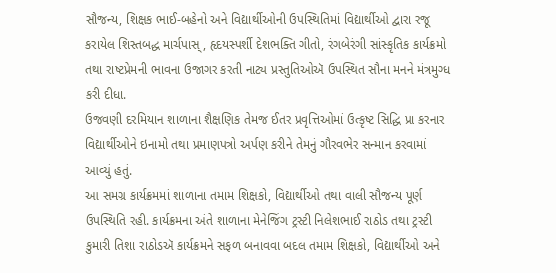સૌજન્ય, શિક્ષક ભાઈ-બહેનો અને વિદ્યાર્થીઓની ઉપસ્થિતિમાં વિદ્યાર્થીઓ દ્વારા રજૂ કરાયેલ શિસ્તબદ્ધ માર્ચપાસ્, હૃદયસ્પર્શી દેશભક્તિ ગીતો, રંગબેરંગી સાંસ્કૃતિક કાર્યક્રમો તથા રાષ્ટપ્રેમની ભાવના ઉજાગર કરતી નાટ્ય પ્રસ્તુતિઓઍ ઉપસ્થિત સૌના મનને મંત્રમુગ્ધ કરી દીધા.
ઉજવણી દરમિયાન શાળાના શૈક્ષણિક તેમજ ઈતર પ્રવૃત્તિઓમાં ઉત્કૃષ્ટ સિદ્ધિ પ્રા કરનાર વિદ્યાર્થીઓને ઇનામો તથા પ્રમાણપત્રો અર્પણ કરીને તેમનું ગૌરવભેર સન્માન કરવામાં આવ્યું હતું.
આ સમગ્ર કાર્યક્રમમાં શાળાના તમામ શિક્ષકો, વિદ્યાર્થીઓ તથા વાલી સૌજન્ય પૂર્ણ ઉપસ્થિતિ રહી. કાર્યક્રમના અંતે શાળાના મેનેજિંગ ટ્રસ્ટી નિલેશભાઈ રાઠોડ તથા ટ્રસ્ટી કુમારી તિશા રાઠોડઍ કાર્યક્રમને સફળ બનાવવા બદલ તમામ શિક્ષકો, વિદ્યાર્થીઓ અને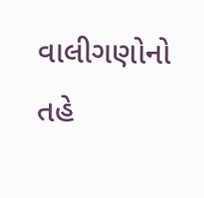વાલીગણોનો તહે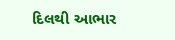દિલથી આભાર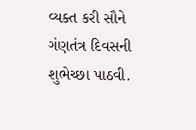વ્યક્ત કરી સૌને ગંણતંત્ર દિવસની શુભેચ્છા પાઠવી.